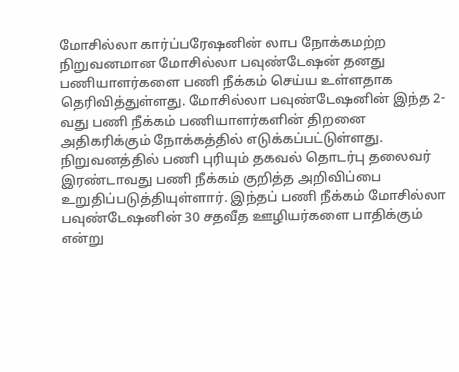மோசில்லா கார்ப்பரேஷனின் லாப நோக்கமற்ற நிறுவனமான மோசில்லா பவுண்டேஷன் தனது பணியாளர்களை பணி நீக்கம் செய்ய உள்ளதாக தெரிவித்துள்ளது. மோசில்லா பவுண்டேஷனின் இந்த 2-வது பணி நீக்கம் பணியாளர்களின் திறனை அதிகரிக்கும் நோக்கத்தில் எடுக்கப்பட்டுள்ளது. நிறுவனத்தில் பணி புரியும் தகவல் தொடர்பு தலைவர் இரண்டாவது பணி நீக்கம் குறித்த அறிவிப்பை உறுதிப்படுத்தியுள்ளார். இந்தப் பணி நீக்கம் மோசில்லா பவுண்டேஷனின் 30 சதவீத ஊழியர்களை பாதிக்கும் என்று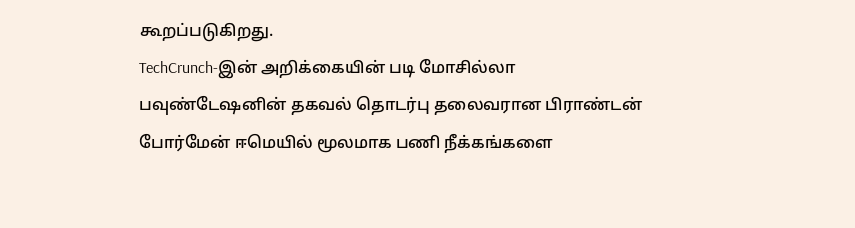கூறப்படுகிறது.
TechCrunch-இன் அறிக்கையின் படி மோசில்லா பவுண்டேஷனின் தகவல் தொடர்பு தலைவரான பிராண்டன் போர்மேன் ஈமெயில் மூலமாக பணி நீக்கங்களை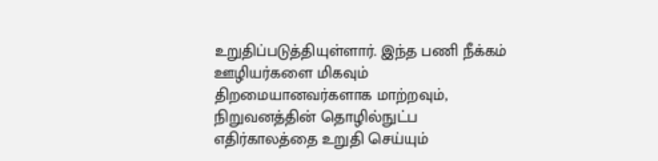உறுதிப்படுத்தியுள்ளார். இந்த பணி நீக்கம் ஊழியர்களை மிகவும் திறமையானவர்களாக மாற்றவும், நிறுவனத்தின் தொழில்நுட்ப எதிர்காலத்தை உறுதி செய்யும்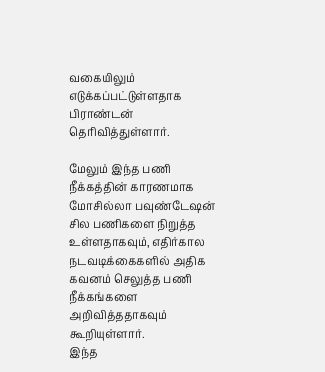வகையிலும் எடுக்கப்பட்டுள்ளதாக பிராண்டன் தெரிவித்துள்ளார்.

மேலும் இந்த பணி நீக்கத்தின் காரணமாக மோசில்லா பவுண்டேஷன் சில பணிகளை நிறுத்த உள்ளதாகவும், எதிர்கால நடவடிக்கைகளில் அதிக கவனம் செலுத்த பணி நீக்கங்களை அறிவித்ததாகவும் கூறியுள்ளார்.
இந்த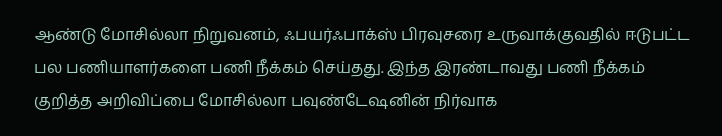ஆண்டு மோசில்லா நிறுவனம், ஃபயர்ஃபாக்ஸ் பிரவுசரை உருவாக்குவதில் ஈடுபட்ட பல பணியாளர்களை பணி நீக்கம் செய்தது. இந்த இரண்டாவது பணி நீக்கம் குறித்த அறிவிப்பை மோசில்லா பவுண்டேஷனின் நிர்வாக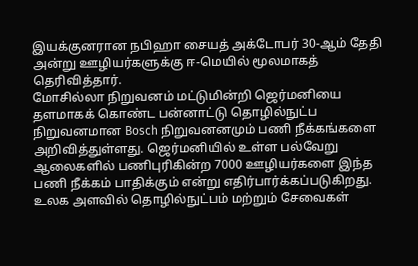இயக்குனரான நபிஹா சையத் அக்டோபர் 30-ஆம் தேதி அன்று ஊழியர்களுக்கு ஈ-மெயில் மூலமாகத் தெரிவித்தார்.
மோசில்லா நிறுவனம் மட்டுமின்றி ஜெர்மனியை தளமாகக் கொண்ட பன்னாட்டு தொழில்நுட்ப நிறுவனமான Bosch நிறுவனனமும் பணி நீக்கங்களை அறிவித்துள்ளது. ஜெர்மனியில் உள்ள பல்வேறு ஆலைகளில் பணிபுரிகின்ற 7000 ஊழியர்களை இந்த பணி நீக்கம் பாதிக்கும் என்று எதிர்பார்க்கப்படுகிறது. உலக அளவில் தொழில்நுட்பம் மற்றும் சேவைகள்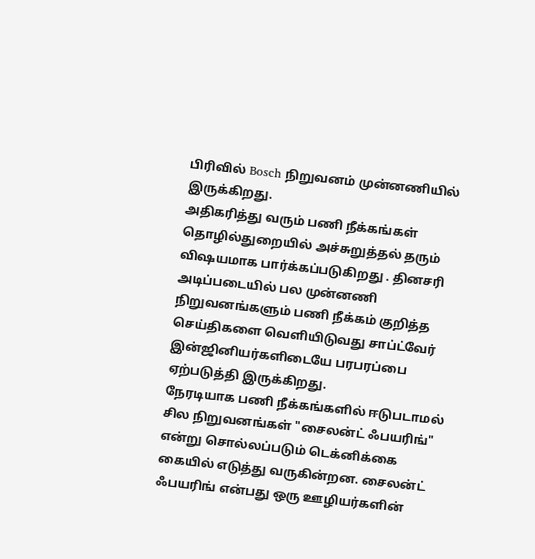பிரிவில் Bosch நிறுவனம் முன்னணியில் இருக்கிறது.
அதிகரித்து வரும் பணி நீக்கங்கள் தொழில்துறையில் அச்சுறுத்தல் தரும் விஷயமாக பார்க்கப்படுகிறது . தினசரி அடிப்படையில் பல முன்னணி நிறுவனங்களும் பணி நீக்கம் குறித்த செய்திகளை வெளியிடுவது சாப்ட்வேர் இன்ஜினியர்களிடையே பரபரப்பை ஏற்படுத்தி இருக்கிறது.
நேரடியாக பணி நீக்கங்களில் ஈடுபடாமல் சில நிறுவனங்கள் "சைலன்ட் ஃபயரிங்" என்று சொல்லப்படும் டெக்னிக்கை கையில் எடுத்து வருகின்றன. சைலன்ட் ஃபயரிங் என்பது ஒரு ஊழியர்களின்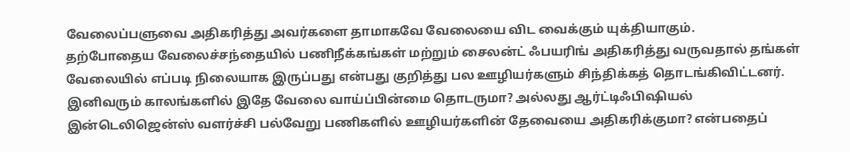வேலைப்பளுவை அதிகரித்து அவர்களை தாமாகவே வேலையை விட வைக்கும் யுக்தியாகும்.
தற்போதைய வேலைச்சந்தையில் பணிநீக்கங்கள் மற்றும் சைலன்ட் ஃபயரிங் அதிகரித்து வருவதால் தங்கள் வேலையில் எப்படி நிலையாக இருப்பது என்பது குறித்து பல ஊழியர்களும் சிந்திக்கத் தொடங்கிவிட்டனர். இனிவரும் காலங்களில் இதே வேலை வாய்ப்பின்மை தொடருமா? அல்லது ஆர்ட்டிஃபிஷியல் இன்டெலிஜென்ஸ் வளர்ச்சி பல்வேறு பணிகளில் ஊழியர்களின் தேவையை அதிகரிக்குமா? என்பதைப்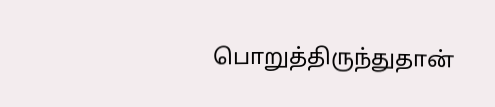பொறுத்திருந்துதான்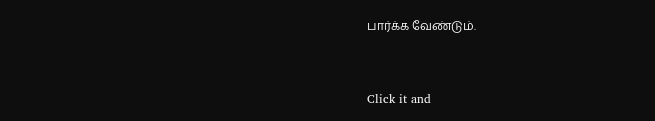பார்க்க வேண்டும்.


Click it and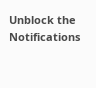Unblock the Notifications